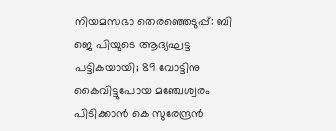നിയമസഭാ തെരഞ്ഞെടുപ്പ്: ബി ജെ പിയുടെ ആദ്യഘട്ട പട്ടികയായി; 89 വോട്ടിനു കൈവിട്ടുപോയ മഞ്ചേശ്വരം പിടിക്കാന്‍ കെ സുരേന്ദ്രന്‍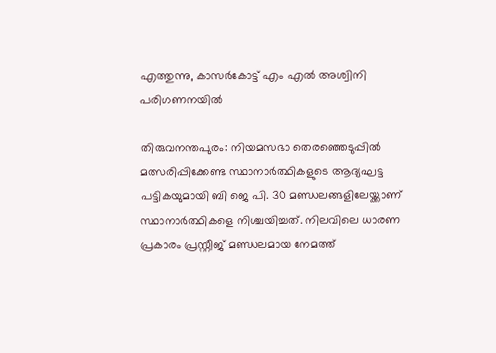എത്തുന്നു, കാസര്‍കോട്ട് എം എല്‍ അശ്വിനി പരിഗണനയില്‍

തിരുവനന്തപുരം: നിയമസഭാ തെരഞ്ഞെടുപ്പില്‍ മത്സരിപ്പിക്കേണ്ട സ്ഥാനാര്‍ത്ഥികളുടെ ആദ്യഘട്ട പട്ടികയുമായി ബി ജെ പി. 30 മണ്ഡലങ്ങളിലേയ്ക്കാണ് സ്ഥാനാര്‍ത്ഥികളെ നിശ്ചയിച്ചത്. നിലവിലെ ധാരണ പ്രകാരം പ്രസ്റ്റീജ് മണ്ഡലമായ നേമത്ത്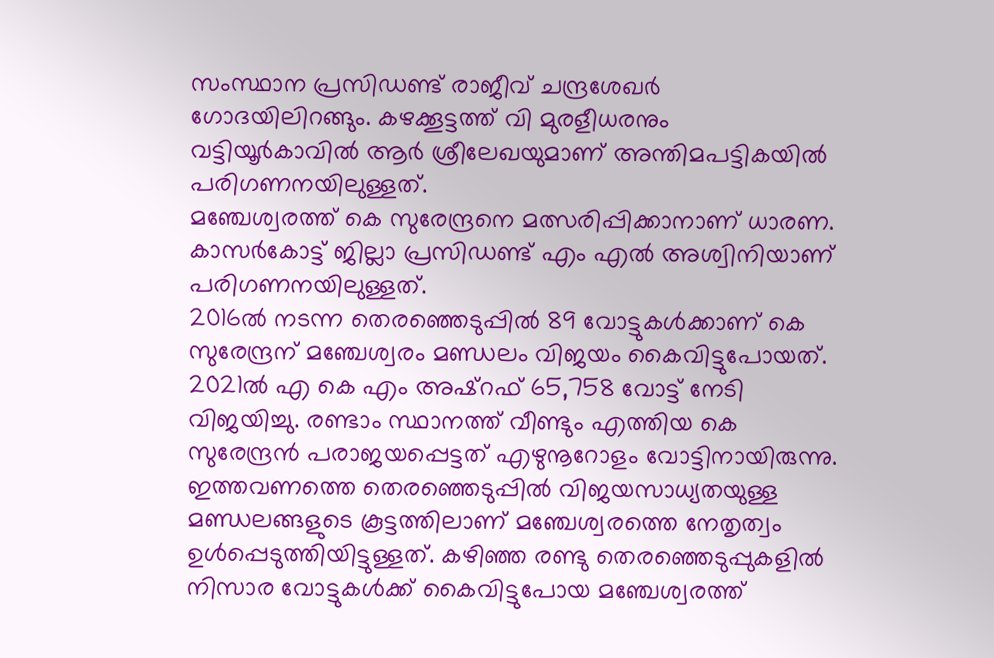സംസ്ഥാന പ്രസിഡണ്ട് രാജീവ് ചന്ദ്രശേഖര്‍ ഗോദയിലിറങ്ങും. കഴക്കൂട്ടത്ത് വി മുരളീധരനും വട്ടിയൂര്‍കാവില്‍ ആര്‍ ശ്രീലേഖയുമാണ് അന്തിമപട്ടികയില്‍ പരിഗണനയിലുള്ളത്.
മഞ്ചേശ്വരത്ത് കെ സുരേന്ദ്രനെ മത്സരിപ്പിക്കാനാണ് ധാരണ. കാസര്‍കോട്ട് ജില്ലാ പ്രസിഡണ്ട് എം എല്‍ അശ്വിനിയാണ് പരിഗണനയിലുള്ളത്.
2016ല്‍ നടന്ന തെരഞ്ഞെടുപ്പില്‍ 89 വോട്ടുകള്‍ക്കാണ് കെ സുരേന്ദ്രന് മഞ്ചേശ്വരം മണ്ഡലം വിജയം കൈവിട്ടുപോയത്.
2021ല്‍ എ കെ എം അഷ്‌റഫ് 65,758 വോട്ട് നേടി വിജയിച്ചു. രണ്ടാം സ്ഥാനത്ത് വീണ്ടും എത്തിയ കെ സുരേന്ദ്രന്‍ പരാജയപ്പെട്ടത് എഴുനൂറോളം വോട്ടിനായിരുന്നു.
ഇത്തവണത്തെ തെരഞ്ഞെടുപ്പില്‍ വിജയസാധ്യതയുള്ള മണ്ഡലങ്ങളുടെ കൂട്ടത്തിലാണ് മഞ്ചേശ്വരത്തെ നേതൃത്വം ഉള്‍പ്പെടുത്തിയിട്ടുള്ളത്. കഴിഞ്ഞ രണ്ടു തെരഞ്ഞെടുപ്പുകളില്‍ നിസാര വോട്ടുകള്‍ക്ക് കൈവിട്ടുപോയ മഞ്ചേശ്വരത്ത്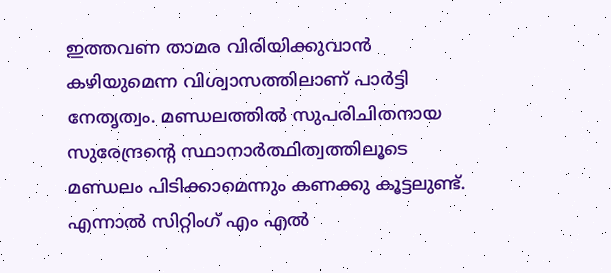ഇത്തവണ താമര വിരിയിക്കുവാന്‍ കഴിയുമെന്ന വിശ്വാസത്തിലാണ് പാര്‍ട്ടി നേതൃത്വം. മണ്ഡലത്തില്‍ സുപരിചിതനായ സുരേന്ദ്രന്റെ സ്ഥാനാര്‍ത്ഥിത്വത്തിലൂടെ മണ്ഡലം പിടിക്കാമെന്നും കണക്കു കൂട്ടലുണ്ട്. എന്നാല്‍ സിറ്റിംഗ് എം എല്‍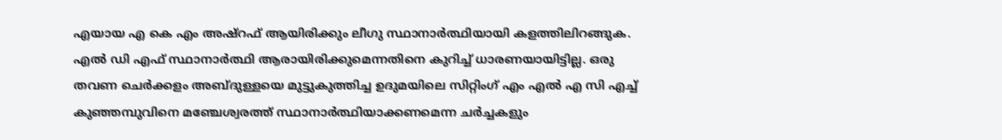എയായ എ കെ എം അഷ്‌റഫ് ആയിരിക്കും ലീഗു സ്ഥാനാര്‍ത്ഥിയായി കളത്തിലിറങ്ങുക. എല്‍ ഡി എഫ് സ്ഥാനാര്‍ത്ഥി ആരായിരിക്കുമെന്നതിനെ കുറിച്ച് ധാരണയായിട്ടില്ല. ഒരു തവണ ചെര്‍ക്കളം അബ്ദുള്ളയെ മുട്ടുകുത്തിച്ച ഉദുമയിലെ സിറ്റിംഗ് എം എല്‍ എ സി എച്ച് കുഞ്ഞമ്പുവിനെ മഞ്ചേശ്വരത്ത് സ്ഥാനാര്‍ത്ഥിയാക്കണമെന്ന ചര്‍ച്ചകളും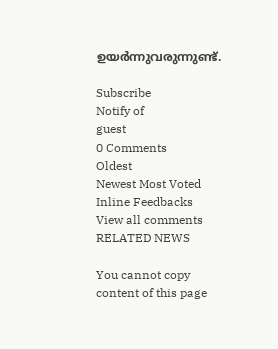ഉയര്‍ന്നുവരുന്നുണ്ട്.

Subscribe
Notify of
guest
0 Comments
Oldest
Newest Most Voted
Inline Feedbacks
View all comments
RELATED NEWS

You cannot copy content of this page